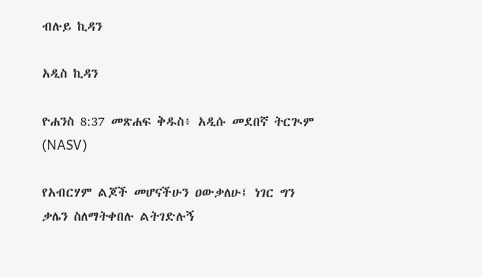ብሉይ ኪዳን

አዲስ ኪዳን

ዮሐንስ 8:37 መጽሐፍ ቅዱስ፥ አዲሱ መደበኛ ትርጒም (NASV)

የአብርሃም ልጆች መሆናችሁን ዐውቃለሁ፤ ነገር ግን ቃሌን ስለማትቀበሉ ልትገድሉኝ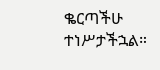ቈርጣችሁ ተነሥታችኋል።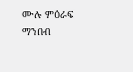ሙሉ ምዕራፍ ማንበብ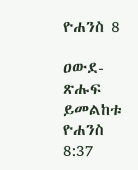ዮሐንስ 8

ዐውደ-ጽሑፍ ይመልከቱ ዮሐንስ 8:37